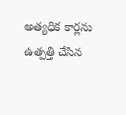అత్యధిక కార్లను ఉత్పత్తి చేసిన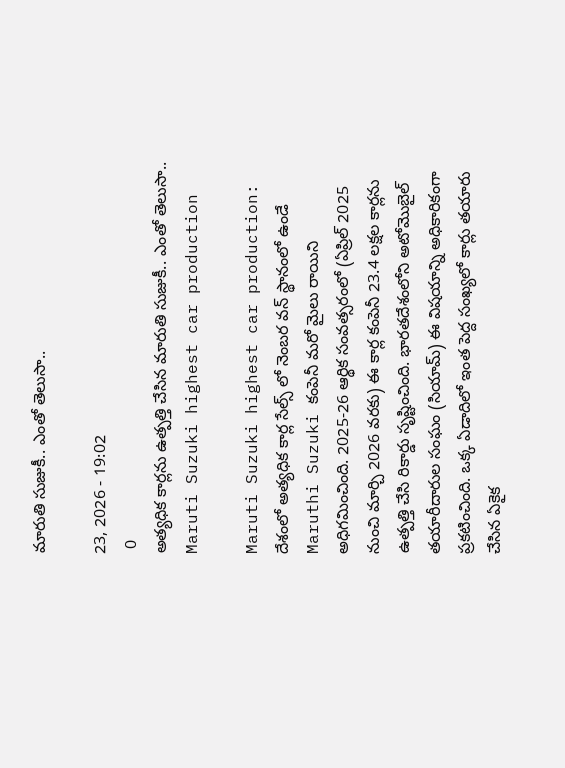మారుతి సుజుకీ.. ఎంతో తెలుసా..

23, 2026 - 19:02
 0
అత్యధిక కార్లను ఉత్పత్తి చేసిన మారుతి సుజుకీ.. ఎంతో తెలుసా..
Maruti Suzuki highest car production

Maruti Suzuki highest car production: దేశంలో అత్యధిక కార్ల సేల్స్ లో నెంబర వన్ స్థానంలో ఉండే Maruthi Suzuki కంపెనీ మరో మైలు రాయిని అధిగమించింది. 2025-26 ఆర్థిక సంవత్సరంలో (ఏప్రిల్ 2025 నుంచి మార్చి 2026 వరకు) ఈ కార్ల కంపెనీ 23.4 లక్షల కార్లను ఉత్పత్తి చేసి రికార్డు సృష్టించింది. భారతదేశంలోని అటోమొబైల్ తయారీదారుల సంఘం (సియామ్) ఈ విషయాన్ని అధికారికంగా ప్రకటించింది. ఒక్క ఏడాదిలో ఇంత పెద్ద సంఖ్యలో కార్లు తయారు చేసిన ఏకైక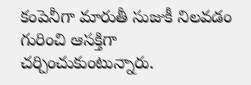కంపెనీగా మారుతీ సుజుకీ నిలవడం గురించి ఆసక్తిగా చర్చించుకుంటున్నారు.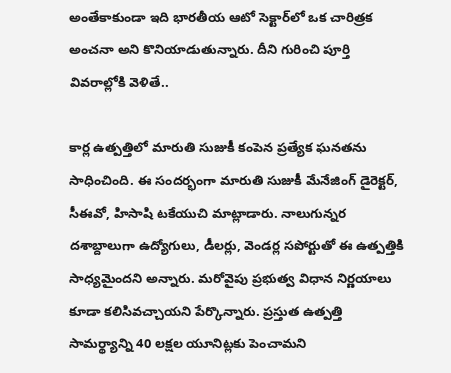అంతేకాకుండా ఇది భారతీయ ఆటో సెక్టార్‌లో ఒక చారిత్రక అంచనా అని కొనియాడుతున్నారు. దీని గురించి పూర్తి వివరాల్లోకి వెళితే..

కార్ల ఉత్పత్తిలో మారుతి సుజుకీ కంపెన ప్రత్యేక ఘనతను సాధించింది. ఈ సందర్భంగా మారుతి సుజుకీ మేనేజింగ్ డైరెక్టర్, సీఈవో, హిసాషి టకేయుచి మాట్లాడారు. నాలుగున్నర దశాబ్దాలుగా ఉద్యోగులు, డీలర్లు, వెండర్ల సపోర్టుతో ఈ ఉత్పత్తికి సాధ్యమైందని అన్నారు. మరోవైపు ప్రభుత్వ విధాన నిర్ణయాలు కూడా కలిసివచ్చాయని పేర్కొన్నారు. ప్రస్తుత ఉత్పత్తి సామర్థ్యాన్ని 40 లక్షల యూనిట్లకు పెంచామని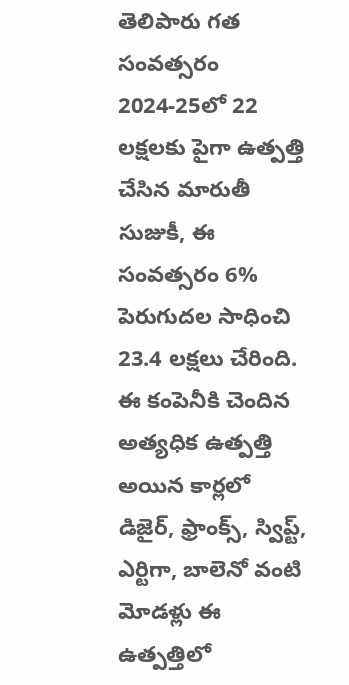తెలిపారు గత సంవత్సరం 2024-25లో 22 లక్షలకు పైగా ఉత్పత్తి చేసిన మారుతీ సుజుకీ, ఈ సంవత్సరం 6% పెరుగుదల సాధించి 23.4 లక్షలు చేరింది. ఈ కంపెనీకి చెందిన అత్యధిక ఉత్పత్తి అయిన కార్లలో డిజైర్, ఫ్రాంక్స్, స్విప్ట్, ఎర్టిగా, బాలెనో వంటి మోడళ్లు ఈ ఉత్పత్తిలో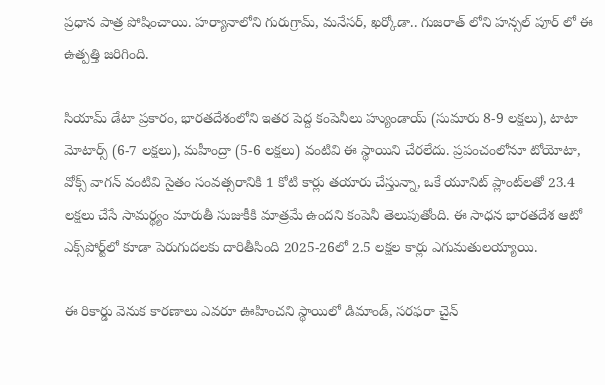ప్రధాన పాత్ర పోషించాయి. హర్యానాలోని గురుగ్రామ్, మనేసర్, ఖర్కోడా.. గుజరాత్ లోని హన్సల్ పూర్ లో ఈ ఉత్పత్తి జరిగింది.

సియామ్ డేటా ప్రకారం, భారతదేశంలోని ఇతర పెద్ద కంపెనీలు హ్యుండాయ్ (సుమారు 8-9 లక్షలు), టాటా మోటార్స్ (6-7 లక్షలు), మహీంద్రా (5-6 లక్షలు) వంటివి ఈ స్థాయిని చేరలేదు. ప్రపంచంలోనూ టోయోటా, వోక్స్ వాగన్ వంటివి సైతం సంవత్సరానికి 1 కోటి కార్లు తయారు చేస్తున్నా, ఒకే యూనిట్ ప్లాంట్‌లతో 23.4 లక్షలు చేసే సామర్థ్యం మారుతీ సుజుకీకి మాత్రమే ఉందని కంపెనీ తెలుపుతోంది. ఈ సాధన భారతదేశ ఆటో ఎక్స్‌పోర్ట్‌లో కూడా పెరుగుదలకు దారితీసింది 2025-26లో 2.5 లక్షల కార్లు ఎగుమతులయ్యాయి.

ఈ రికార్డు వెనుక కారణాలు ఎవరూ ఊహించని స్థాయిలో డిమాండ్, సరఫరా చైన్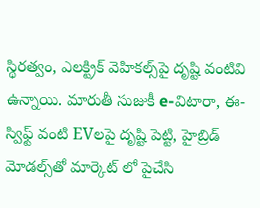స్థిరత్వం, ఎలక్ట్రిక్ వెహికల్స్‌పై దృష్టి వంటివి ఉన్నాయి. మారుతీ సుజుకీ e-విటారా, ఈ-స్విఫ్ట్ వంటి EVలపై దృష్టి పెట్టి, హైబ్రిడ్ మోడల్స్‌తో మార్కెట్ లో పైచేసి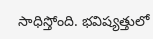సాధిస్తోంది. భవిష్యత్తులో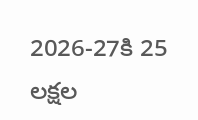2026-27కి 25 లక్షల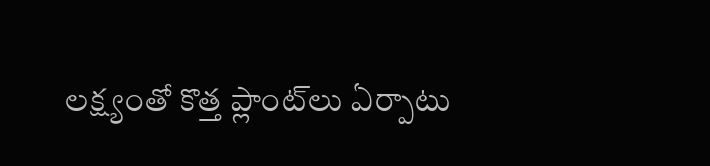లక్ష్యంతో కొత్త ప్లాంట్‌లు ఏర్పాటు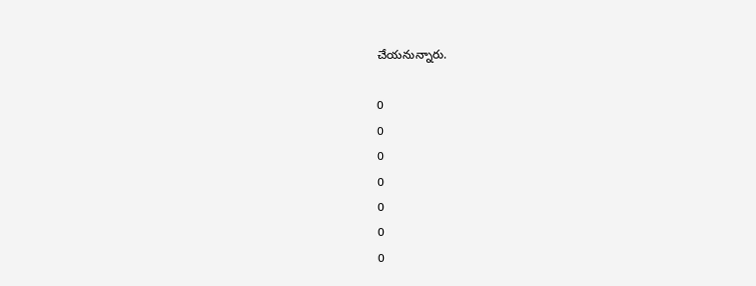చేయనున్నారు.

0
0
0
0
0
0
0